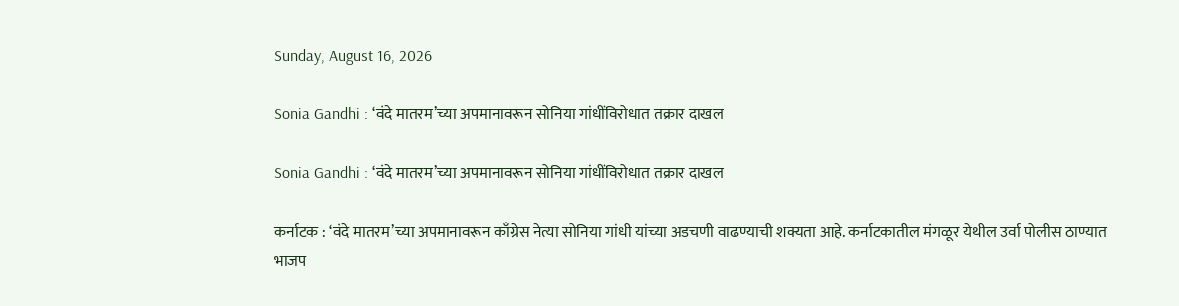Sunday, August 16, 2026

Sonia Gandhi : ‘वंदे मातरम’च्या अपमानावरून सोनिया गांधींविरोधात तक्रार दाखल

Sonia Gandhi : ‘वंदे मातरम’च्या अपमानावरून सोनिया गांधींविरोधात तक्रार दाखल

कर्नाटक : ‘वंदे मातरम’च्या अपमानावरून काँग्रेस नेत्या सोनिया गांधी यांच्या अडचणी वाढण्याची शक्यता आहे. कर्नाटकातील मंगळूर येथील उर्वा पोलीस ठाण्यात भाजप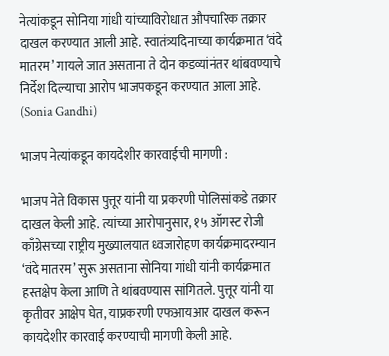नेत्यांकडून सोनिया गांधी यांच्याविरोधात औपचारिक तक्रार दाखल करण्यात आली आहे. स्वातंत्र्यदिनाच्या कार्यक्रमात ‘वंदे मातरम’ गायले जात असताना ते दोन कडव्यांनंतर थांबवण्याचे निर्देश दिल्याचा आरोप भाजपकडून करण्यात आला आहे. (Sonia Gandhi)

भाजप नेत्यांकडून कायदेशीर कारवाईची मागणी :

भाजप नेते विकास पुत्तूर यांनी या प्रकरणी पोलिसांकडे तक्रार दाखल केली आहे. त्यांच्या आरोपानुसार, १५ ऑगस्ट रोजी काँग्रेसच्या राष्ट्रीय मुख्यालयात ध्वजारोहण कार्यक्रमादरम्यान ‘वंदे मातरम’ सुरू असताना सोनिया गांधी यांनी कार्यक्रमात हस्तक्षेप केला आणि ते थांबवण्यास सांगितले. पुत्तूर यांनी या कृतीवर आक्षेप घेत, याप्रकरणी एफआयआर दाखल करून कायदेशीर कारवाई करण्याची मागणी केली आहे.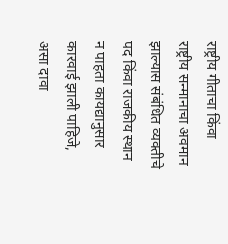राष्ट्रीय गीताचा किंवा राष्ट्रीय सन्मानाचा अवमान झाल्यास संबंधित व्यक्तीचे पद किंवा राजकीय स्थान न पाहता कायद्यानुसार कारवाई झाली पाहिजे, असा दावा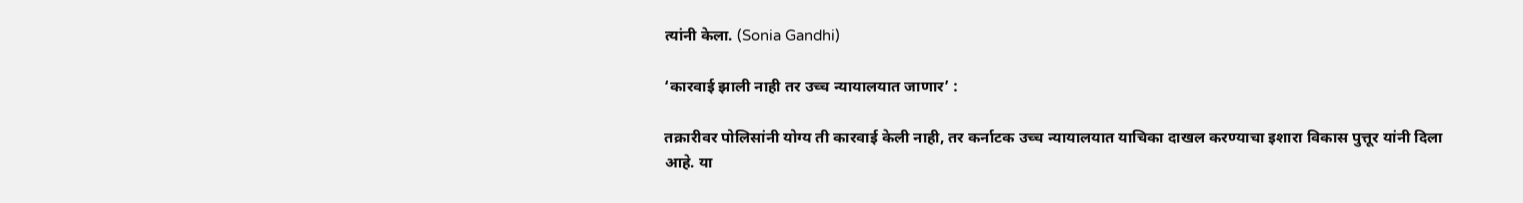त्यांनी केला. (Sonia Gandhi)

‘कारवाई झाली नाही तर उच्च न्यायालयात जाणार’ :

तक्रारीवर पोलिसांनी योग्य ती कारवाई केली नाही, तर कर्नाटक उच्च न्यायालयात याचिका दाखल करण्याचा इशारा विकास पुत्तूर यांनी दिला आहे. या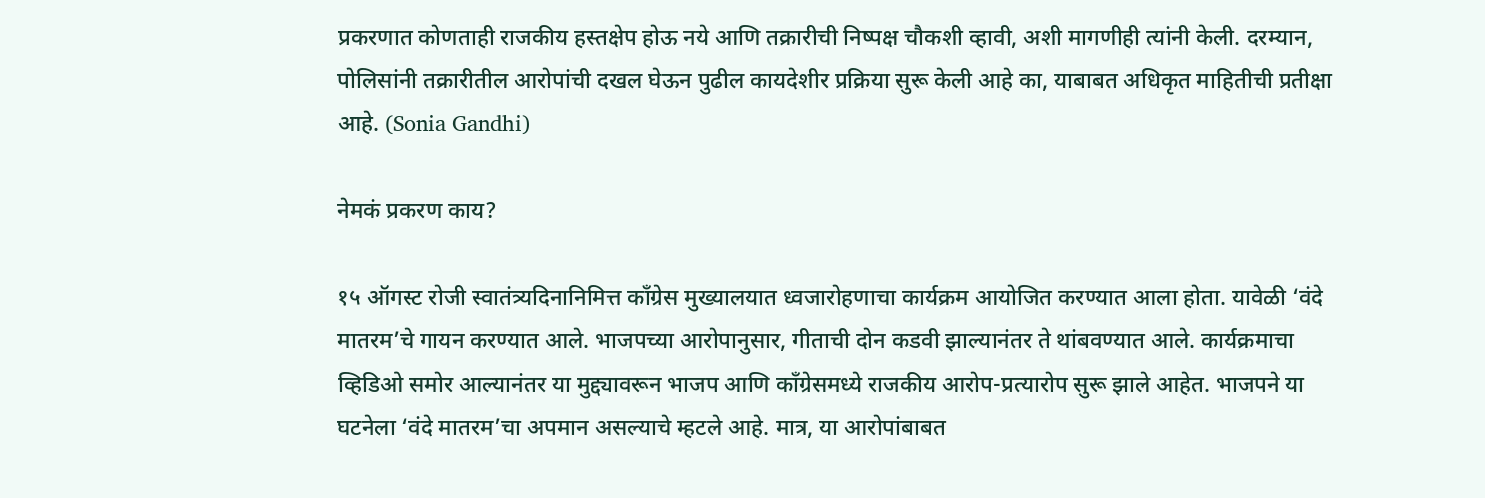प्रकरणात कोणताही राजकीय हस्तक्षेप होऊ नये आणि तक्रारीची निष्पक्ष चौकशी व्हावी, अशी मागणीही त्यांनी केली. दरम्यान, पोलिसांनी तक्रारीतील आरोपांची दखल घेऊन पुढील कायदेशीर प्रक्रिया सुरू केली आहे का, याबाबत अधिकृत माहितीची प्रतीक्षा आहे. (Sonia Gandhi)

नेमकं प्रकरण काय?

१५ ऑगस्ट रोजी स्वातंत्र्यदिनानिमित्त काँग्रेस मुख्यालयात ध्वजारोहणाचा कार्यक्रम आयोजित करण्यात आला होता. यावेळी ‘वंदे मातरम’चे गायन करण्यात आले. भाजपच्या आरोपानुसार, गीताची दोन कडवी झाल्यानंतर ते थांबवण्यात आले. कार्यक्रमाचा व्हिडिओ समोर आल्यानंतर या मुद्द्यावरून भाजप आणि काँग्रेसमध्ये राजकीय आरोप-प्रत्यारोप सुरू झाले आहेत. भाजपने या घटनेला ‘वंदे मातरम’चा अपमान असल्याचे म्हटले आहे. मात्र, या आरोपांबाबत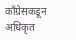काँग्रेसकडून अधिकृत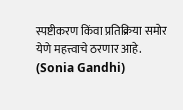स्पष्टीकरण किंवा प्रतिक्रिया समोर येणे महत्त्वाचे ठरणार आहे. (Sonia Gandhi)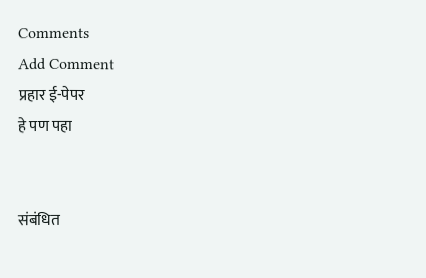Comments
Add Comment
प्रहार ई-पेपर
हे पण पहा


संबंधित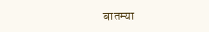बातम्या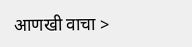आणखी वाचा >